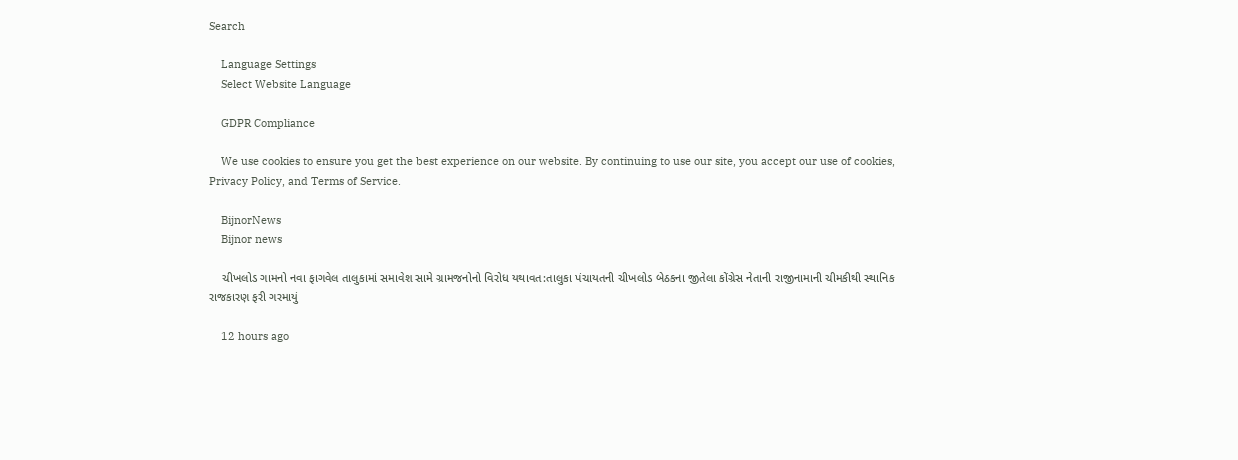Search

    Language Settings
    Select Website Language

    GDPR Compliance

    We use cookies to ensure you get the best experience on our website. By continuing to use our site, you accept our use of cookies, Privacy Policy, and Terms of Service.

    BijnorNews
    Bijnor news

    ચીખલોડ ગામનો નવા ફાગવેલ તાલુકામાં સમાવેશ સામે ગ્રામજનોનો વિરોધ યથાવત:તાલુકા પંચાયતની ચીખલોડ બેઠકના જીતેલા કોંગ્રેસ નેતાની રાજીનામાની ચીમકીથી સ્થાનિક રાજકારણ ફરી ગરમાયું

    12 hours ago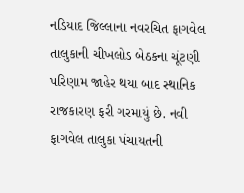નડિયાદ જિલ્લાના નવરચિત ફાગવેલ તાલુકાની ચીખલોડ બેઠકના ચૂંટણી પરિણામ જાહેર થયા બાદ સ્થાનિક રાજકારણ ફરી ગરમાયું છે. નવી ફાગવેલ તાલુકા પંચાયતની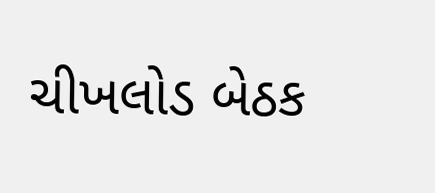ચીખલોડ બેઠક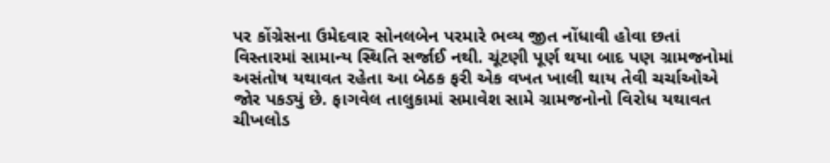પર કોંગ્રેસના ઉમેદવાર સોનલબેન પરમારે ભવ્ય જીત નોંધાવી હોવા છતાં વિસ્તારમાં સામાન્ય સ્થિતિ સર્જાઈ નથી. ચૂંટણી પૂર્ણ થયા બાદ પણ ગ્રામજનોમાં અસંતોષ યથાવત રહેતા આ બેઠક ફરી એક વખત ખાલી થાય તેવી ચર્ચાઓએ જોર પકડ્યું છે. ફાગવેલ તાલુકામાં સમાવેશ સામે ગ્રામજનોનો વિરોધ યથાવત ચીખલોડ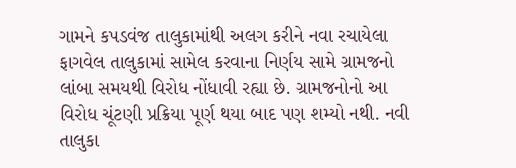ગામને કપડવંજ તાલુકામાંથી અલગ કરીને નવા રચાયેલા ફાગવેલ તાલુકામાં સામેલ કરવાના નિર્ણય સામે ગ્રામજનો લાંબા સમયથી વિરોધ નોંધાવી રહ્યા છે. ગ્રામજનોનો આ વિરોધ ચૂંટણી પ્રક્રિયા પૂર્ણ થયા બાદ પણ શમ્યો નથી. નવી તાલુકા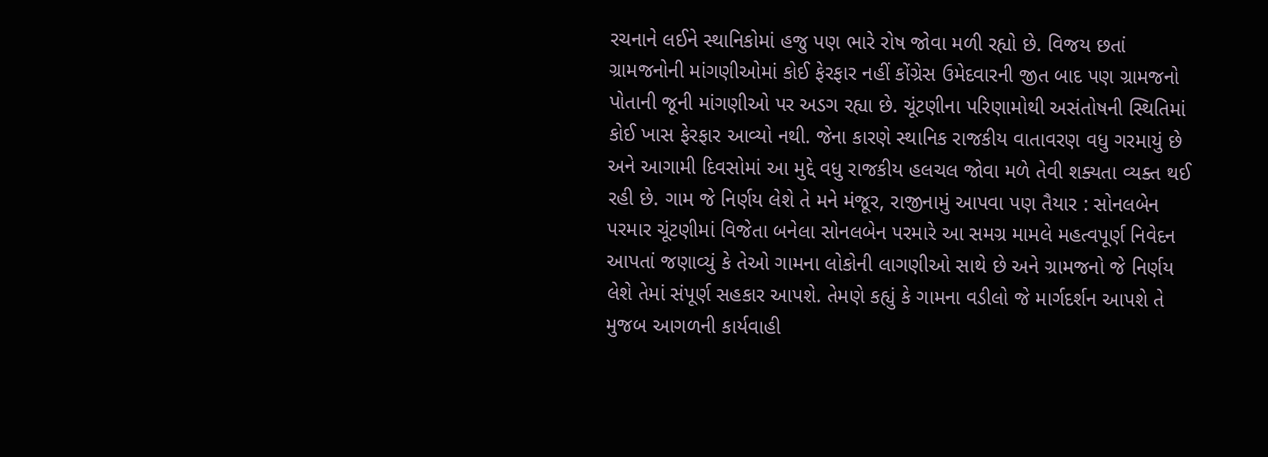રચનાને લઈને સ્થાનિકોમાં હજુ પણ ભારે રોષ જોવા મળી રહ્યો છે. વિજય છતાં ગ્રામજનોની માંગણીઓમાં કોઈ ફેરફાર નહીં કોંગ્રેસ ઉમેદવારની જીત બાદ પણ ગ્રામજનો પોતાની જૂની માંગણીઓ પર અડગ રહ્યા છે. ચૂંટણીના પરિણામોથી અસંતોષની સ્થિતિમાં કોઈ ખાસ ફેરફાર આવ્યો નથી. જેના કારણે સ્થાનિક રાજકીય વાતાવરણ વધુ ગરમાયું છે અને આગામી દિવસોમાં આ મુદ્દે વધુ રાજકીય હલચલ જોવા મળે તેવી શક્યતા વ્યક્ત થઈ રહી છે. ગામ જે નિર્ણય લેશે તે મને મંજૂર, રાજીનામું આપવા પણ તૈયાર : સોનલબેન પરમાર ચૂંટણીમાં વિજેતા બનેલા સોનલબેન પરમારે આ સમગ્ર મામલે મહત્વપૂર્ણ નિવેદન આપતાં જણાવ્યું કે તેઓ ગામના લોકોની લાગણીઓ સાથે છે અને ગ્રામજનો જે નિર્ણય લેશે તેમાં સંપૂર્ણ સહકાર આપશે. તેમણે કહ્યું કે ગામના વડીલો જે માર્ગદર્શન આપશે તે મુજબ આગળની કાર્યવાહી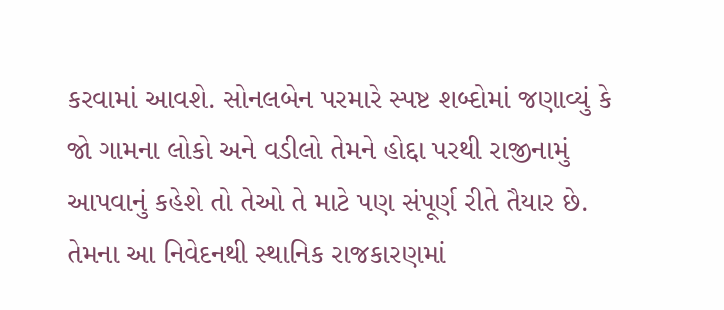કરવામાં આવશે. સોનલબેન પરમારે સ્પષ્ટ શબ્દોમાં જણાવ્યું કે જો ગામના લોકો અને વડીલો તેમને હોદ્દા પરથી રાજીનામું આપવાનું કહેશે તો તેઓ તે માટે પણ સંપૂર્ણ રીતે તૈયાર છે. તેમના આ નિવેદનથી સ્થાનિક રાજકારણમાં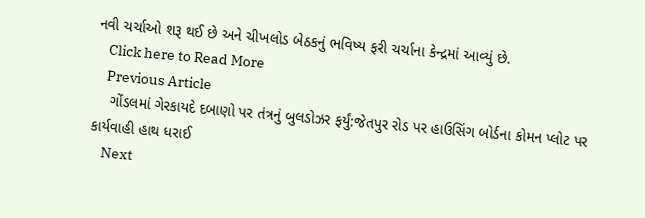નવી ચર્ચાઓ શરૂ થઈ છે અને ચીખલોડ બેઠકનું ભવિષ્ય ફરી ચર્ચાના કેન્દ્રમાં આવ્યું છે.
    Click here to Read More
    Previous Article
    ગોંડલમાં ગેરકાયદે દબાણો પર તંત્રનું બુલડોઝર ફર્યું:જેતપુર રોડ પર હાઉસિંગ બોર્ડના કોમન પ્લોટ પર કાર્યવાહી હાથ ધરાઈ
    Next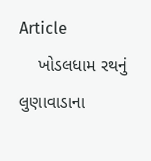Article
    ખોડલધામ રથનું લુણાવાડાના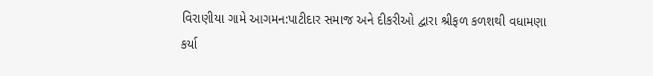વિરાણીયા ગામે આગમન:પાટીદાર સમાજ અને દીકરીઓ દ્વારા શ્રીફળ કળશથી વધામણા કર્યા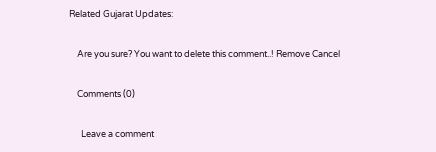Related Gujarat Updates:

    Are you sure? You want to delete this comment..! Remove Cancel

    Comments (0)

      Leave a comment